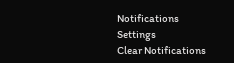Notifications
Settings
Clear Notifications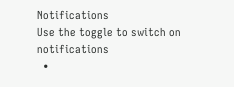Notifications
Use the toggle to switch on notifications
  •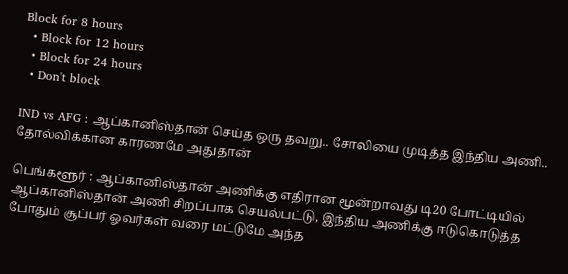Block for 8 hours
  • Block for 12 hours
  • Block for 24 hours
  • Don't block

IND vs AFG : ஆப்கானிஸ்தான் செய்த ஒரு தவறு.. சோலியை முடித்த இந்திய அணி.. தோல்விக்கான காரணமே அதுதான்

பெங்களூர் : ஆப்கானிஸ்தான் அணிக்கு எதிரான மூன்றாவது டி20 போட்டியில் ஆப்கானிஸ்தான் அணி சிறப்பாக செயல்பட்டு, இந்திய அணிக்கு ஈடுகொடுத்த போதும் சூப்பர் ஓவர்கள் வரை மட்டுமே அந்த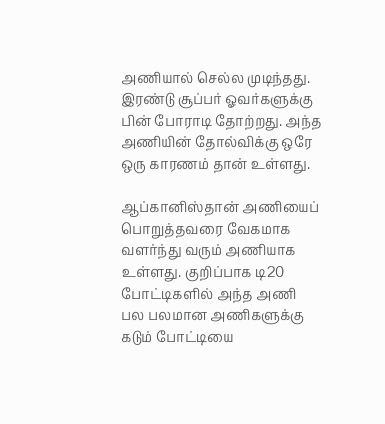அணியால் செல்ல முடிந்தது. இரண்டு சூப்பர் ஓவர்களுக்கு பின் போராடி தோற்றது. அந்த அணியின் தோல்விக்கு ஒரே ஒரு காரணம் தான் உள்ளது.

ஆப்கானிஸ்தான் அணியைப் பொறுத்தவரை வேகமாக வளர்ந்து வரும் அணியாக உள்ளது. குறிப்பாக டி20 போட்டிகளில் அந்த அணி பல பலமான அணிகளுக்கு கடும் போட்டியை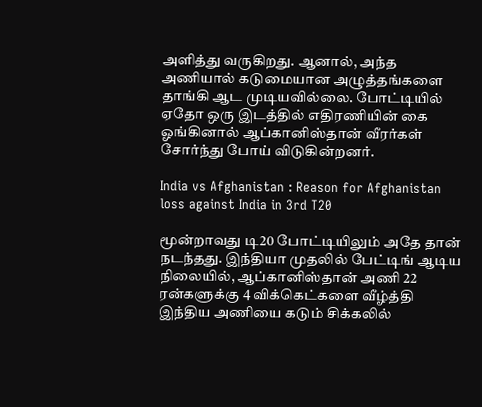அளித்து வருகிறது. ஆனால், அந்த அணியால் கடுமையான அழுத்தங்களை தாங்கி ஆட முடியவில்லை. போட்டியில் ஏதோ ஒரு இடத்தில் எதிரணியின் கை ஓங்கினால் ஆப்கானிஸ்தான் வீரர்கள் சோர்ந்து போய் விடுகின்றனர்.

India vs Afghanistan : Reason for Afghanistan loss against India in 3rd T20

மூன்றாவது டி20 போட்டியிலும் அதே தான் நடந்தது. இந்தியா முதலில் பேட்டிங் ஆடிய நிலையில், ஆப்கானிஸ்தான் அணி 22 ரன்களுக்கு 4 விக்கெட்களை வீழ்த்தி இந்திய அணியை கடும் சிக்கலில்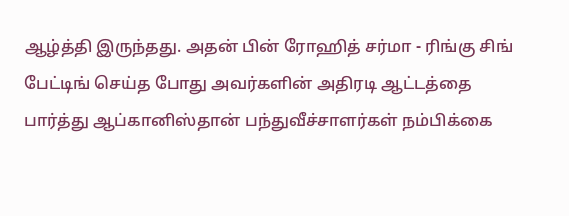ஆழ்த்தி இருந்தது. அதன் பின் ரோஹித் சர்மா - ரிங்கு சிங் பேட்டிங் செய்த போது அவர்களின் அதிரடி ஆட்டத்தை பார்த்து ஆப்கானிஸ்தான் பந்துவீச்சாளர்கள் நம்பிக்கை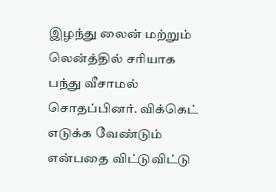இழந்து லைன் மற்றும் லென்த்தில் சரியாக பந்து வீசாமல் சொதப்பினர். விக்கெட் எடுக்க வேண்டும் என்பதை விட்டுவிட்டு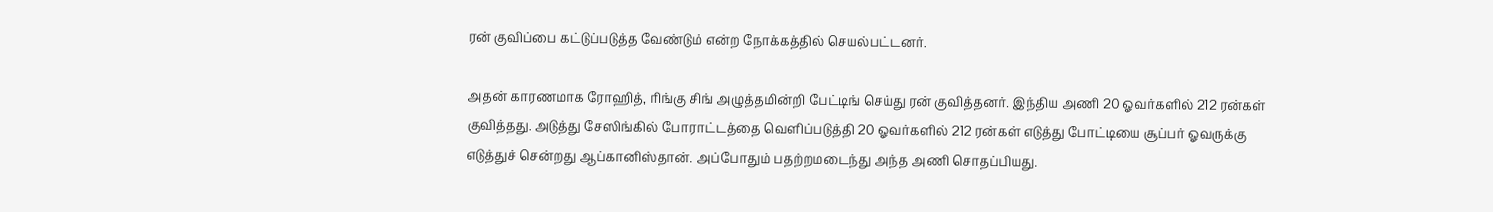ரன் குவிப்பை கட்டுப்படுத்த வேண்டும் என்ற நோக்கத்தில் செயல்பட்டனர்.

அதன் காரணமாக ரோஹித், ரிங்கு சிங் அழுத்தமின்றி பேட்டிங் செய்து ரன் குவித்தனர். இந்திய அணி 20 ஓவர்களில் 212 ரன்கள் குவித்தது. அடுத்து சேஸிங்கில் போராட்டத்தை வெளிப்படுத்தி 20 ஓவர்களில் 212 ரன்கள் எடுத்து போட்டியை சூப்பர் ஓவருக்கு எடுத்துச் சென்றது ஆப்கானிஸ்தான். அப்போதும் பதற்றமடைந்து அந்த அணி சொதப்பியது.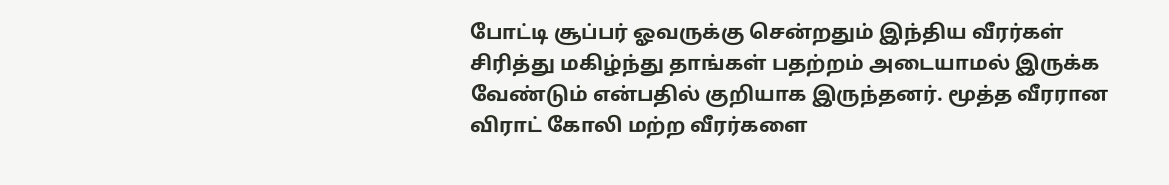போட்டி சூப்பர் ஓவருக்கு சென்றதும் இந்திய வீரர்கள் சிரித்து மகிழ்ந்து தாங்கள் பதற்றம் அடையாமல் இருக்க வேண்டும் என்பதில் குறியாக இருந்தனர். மூத்த வீரரான விராட் கோலி மற்ற வீரர்களை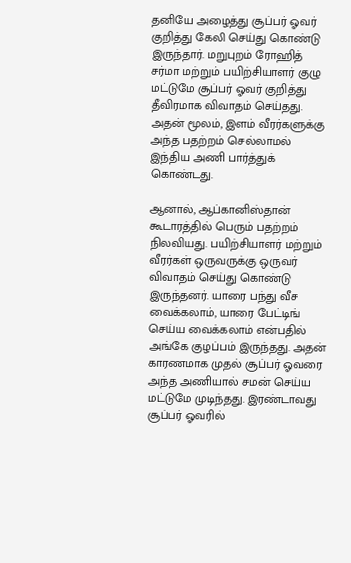தனியே அழைத்து சூப்பர் ஓவர் குறித்து கேலி செய்து கொண்டு இருந்தார். மறுபுறம் ரோஹித் சர்மா மற்றும் பயிற்சியாளர் குழு மட்டுமே சூப்பர் ஓவர் குறித்து தீவிரமாக விவாதம் செய்தது. அதன் மூலம், இளம் வீரர்களுக்கு அந்த பதற்றம் செல்லாமல் இந்திய அணி பார்த்துக் கொண்டது.

ஆனால், ஆப்கானிஸ்தான் கூடாரத்தில் பெரும் பதற்றம் நிலவியது. பயிற்சியாளர் மற்றும் வீரர்கள் ஒருவருக்கு ஒருவர் விவாதம் செய்து கொண்டு இருந்தனர். யாரை பந்து வீச வைக்கலாம், யாரை பேட்டிங் செய்ய வைக்கலாம் என்பதில் அங்கே குழப்பம் இருந்தது. அதன் காரணமாக முதல் சூப்பர் ஓவரை அந்த அணியால் சமன் செய்ய மட்டுமே முடிந்தது. இரண்டாவது சூப்பர் ஓவரில்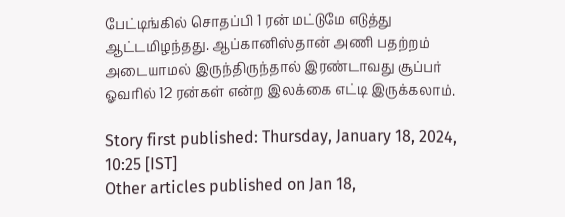பேட்டிங்கில் சொதப்பி 1 ரன் மட்டுமே எடுத்து ஆட்டமிழந்தது. ஆப்கானிஸ்தான் அணி பதற்றம் அடையாமல் இருந்திருந்தால் இரண்டாவது சூப்பர் ஓவரில் 12 ரன்கள் என்ற இலக்கை எட்டி இருக்கலாம்.

Story first published: Thursday, January 18, 2024, 10:25 [IST]
Other articles published on Jan 18,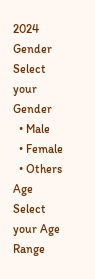2024
Gender
Select your Gender
  • Male
  • Female
  • Others
Age
Select your Age Range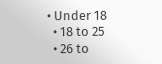• Under 18
  • 18 to 25
  • 26 to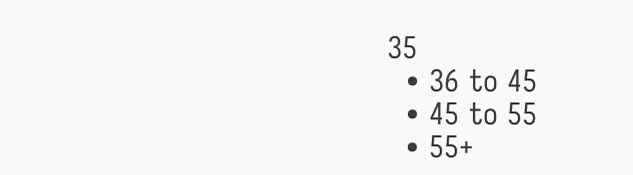35
  • 36 to 45
  • 45 to 55
  • 55+